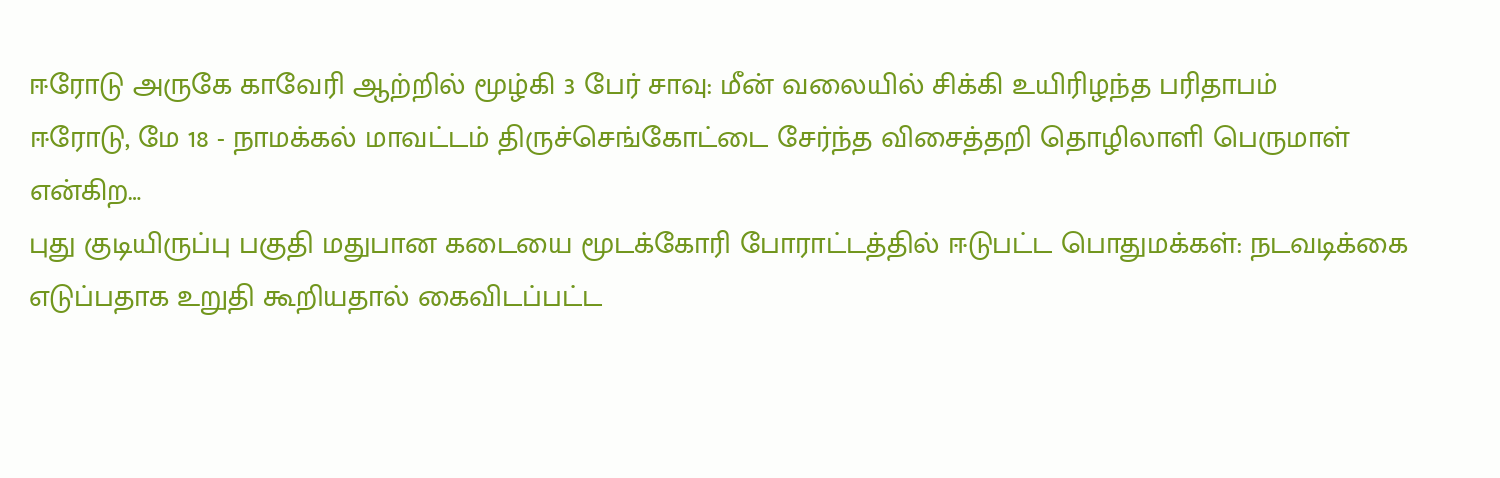ஈரோடு அருகே காவேரி ஆற்றில் மூழ்கி 3 பேர் சாவு: மீன் வலையில் சிக்கி உயிரிழந்த பரிதாபம்
ஈரோடு, மே 18 - நாமக்கல் மாவட்டம் திருச்செங்கோட்டை சேர்ந்த விசைத்தறி தொழிலாளி பெருமாள் என்கிற…
புது குடியிருப்பு பகுதி மதுபான கடையை மூடக்கோரி போராட்டத்தில் ஈடுபட்ட பொதுமக்கள்: நடவடிக்கை எடுப்பதாக உறுதி கூறியதால் கைவிடப்பட்ட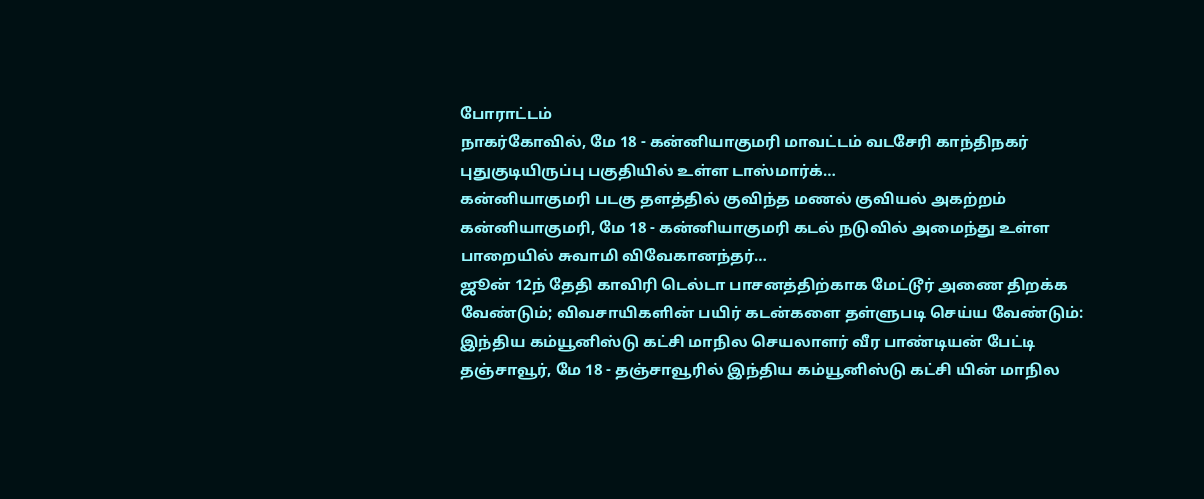போராட்டம்
நாகர்கோவில், மே 18 - கன்னியாகுமரி மாவட்டம் வடசேரி காந்திநகர் புதுகுடியிருப்பு பகுதியில் உள்ள டாஸ்மார்க்…
கன்னியாகுமரி படகு தளத்தில் குவிந்த மணல் குவியல் அகற்றம்
கன்னியாகுமரி, மே 18 - கன்னியாகுமரி கடல் நடுவில் அமைந்து உள்ள பாறையில் சுவாமி விவேகானந்தர்…
ஜூன் 12ந் தேதி காவிரி டெல்டா பாசனத்திற்காக மேட்டூர் அணை திறக்க வேண்டும்; விவசாயிகளின் பயிர் கடன்களை தள்ளுபடி செய்ய வேண்டும்: இந்திய கம்யூனிஸ்டு கட்சி மாநில செயலாளர் வீர பாண்டியன் பேட்டி
தஞ்சாவூர், மே 18 - தஞ்சாவூரில் இந்திய கம்யூனிஸ்டு கட்சி யின் மாநில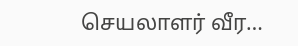செயலாளர் வீர…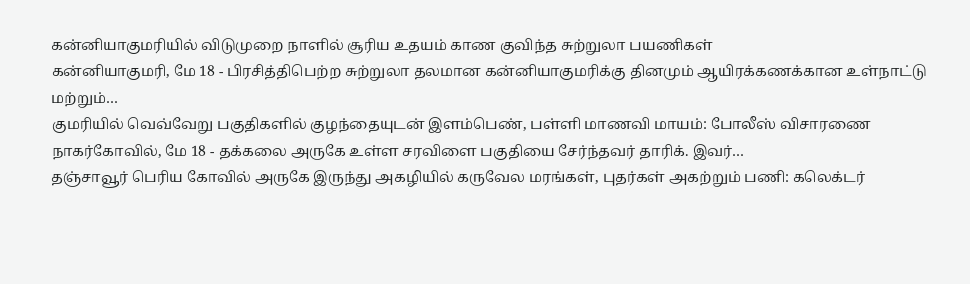கன்னியாகுமரியில் விடுமுறை நாளில் சூரிய உதயம் காண குவிந்த சுற்றுலா பயணிகள்
கன்னியாகுமரி, மே 18 - பிரசித்திபெற்ற சுற்றுலா தலமான கன்னியாகுமரிக்கு தினமும் ஆயிரக்கணக்கான உள்நாட்டு மற்றும்…
குமரியில் வெவ்வேறு பகுதிகளில் குழந்தையுடன் இளம்பெண், பள்ளி மாணவி மாயம்: போலீஸ் விசாரணை
நாகர்கோவில், மே 18 - தக்கலை அருகே உள்ள சரவிளை பகுதியை சேர்ந்தவர் தாரிக். இவர்…
தஞ்சாவூர் பெரிய கோவில் அருகே இருந்து அகழியில் கருவேல மரங்கள், புதர்கள் அகற்றும் பணி: கலெக்டர்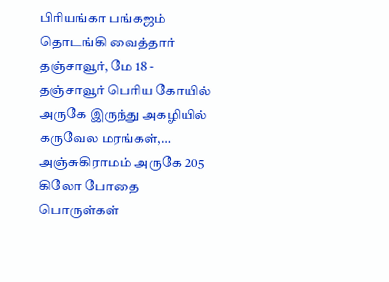பிரியங்கா பங்கஜம் தொடங்கி வைத்தார்
தஞ்சாவூர், மே 18 - தஞ்சாவூர் பெரிய கோயில் அருகே இருந்து அகழியில் கருவேல மரங்கள்,…
அஞ்சுகிராமம் அருகே 205 கிலோ போதை பொருள்கள்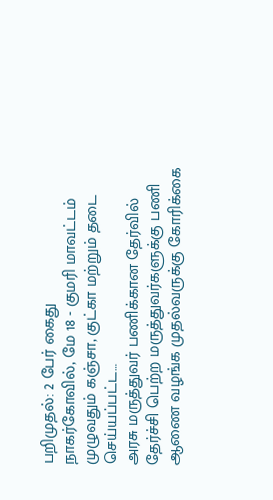பறிமுதல்: 2 பேர் கைது
நாகர்கோவில், மே 18 - குமரி மாவட்டம் முழுவதும் கஞ்சா, குட்கா மற்றும் தடை செய்யப்பட்ட…
அரசு மருத்துவர் பணிக்கான தேர்வில் தேர்ச்சி பெற்ற மருத்துவர்களுக்கு பணி ஆணை வழங்க முதல்வருக்கு கோரிக்கை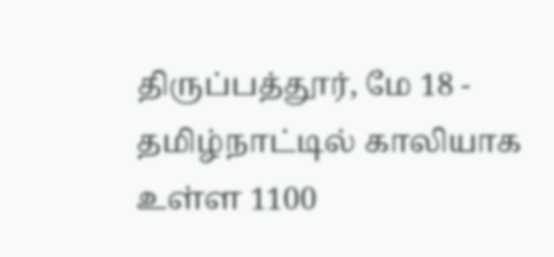திருப்பத்தூர், மே 18 - தமிழ்நாட்டில் காலியாக உள்ள 1100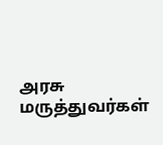அரசு மருத்துவர்கள்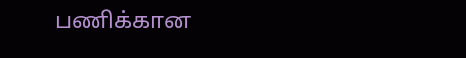பணிக்கான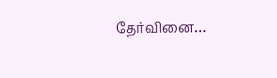தேர்வினை…